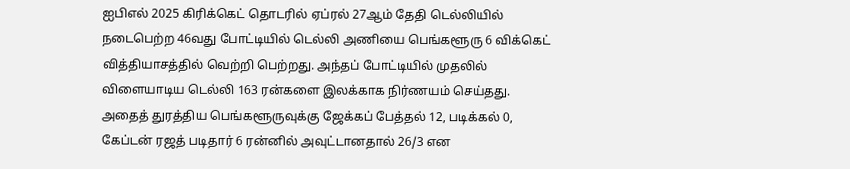ஐபிஎல் 2025 கிரிக்கெட் தொடரில் ஏப்ரல் 27ஆம் தேதி டெல்லியில் நடைபெற்ற 46வது போட்டியில் டெல்லி அணியை பெங்களூரு 6 விக்கெட் வித்தியாசத்தில் வெற்றி பெற்றது. அந்தப் போட்டியில் முதலில் விளையாடிய டெல்லி 163 ரன்களை இலக்காக நிர்ணயம் செய்தது. அதைத் துரத்திய பெங்களூருவுக்கு ஜேக்கப் பேத்தல் 12, படிக்கல் 0, கேப்டன் ரஜத் படிதார் 6 ரன்னில் அவுட்டானதால் 26/3 என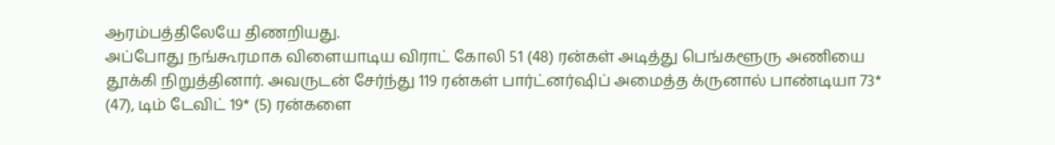ஆரம்பத்திலேயே திணறியது.
அப்போது நங்கூரமாக விளையாடிய விராட் கோலி 51 (48) ரன்கள் அடித்து பெங்களூரு அணியை தூக்கி நிறுத்தினார். அவருடன் சேர்ந்து 119 ரன்கள் பார்ட்னர்ஷிப் அமைத்த க்ருனால் பாண்டியா 73* (47), டிம் டேவிட் 19* (5) ரன்களை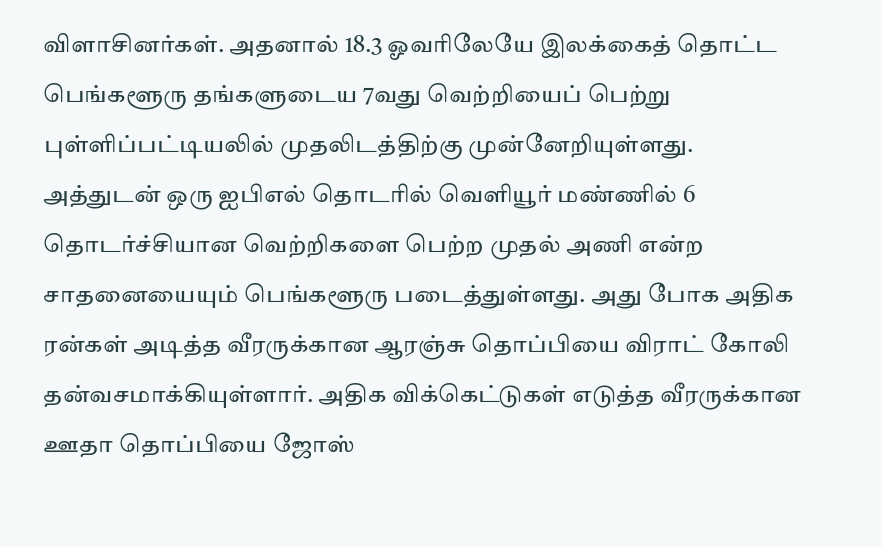விளாசினர்கள். அதனால் 18.3 ஓவரிலேயே இலக்கைத் தொட்ட பெங்களூரு தங்களுடைய 7வது வெற்றியைப் பெற்று புள்ளிப்பட்டியலில் முதலிடத்திற்கு முன்னேறியுள்ளது.
அத்துடன் ஒரு ஐபிஎல் தொடரில் வெளியூர் மண்ணில் 6 தொடர்ச்சியான வெற்றிகளை பெற்ற முதல் அணி என்ற சாதனையையும் பெங்களூரு படைத்துள்ளது. அது போக அதிக ரன்கள் அடித்த வீரருக்கான ஆரஞ்சு தொப்பியை விராட் கோலி தன்வசமாக்கியுள்ளார். அதிக விக்கெட்டுகள் எடுத்த வீரருக்கான ஊதா தொப்பியை ஜோஸ்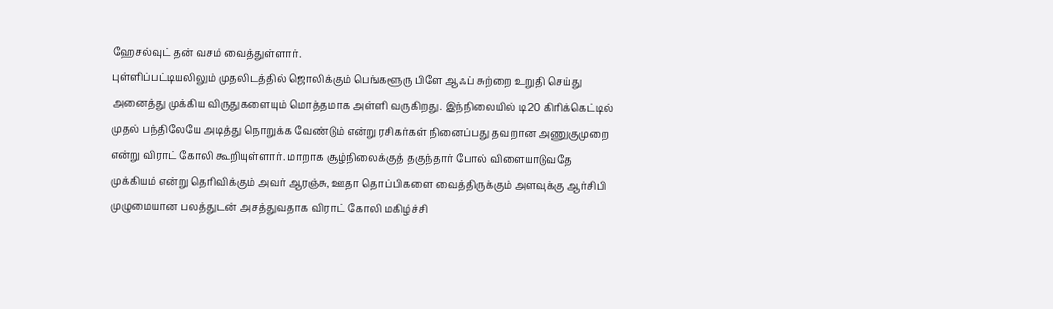ஹேசல்வுட் தன் வசம் வைத்துள்ளார்.
புள்ளிப்பட்டியலிலும் முதலிடத்தில் ஜொலிக்கும் பெங்களூரு பிளே ஆஃப் சுற்றை உறுதி செய்து அனைத்து முக்கிய விருதுகளையும் மொத்தமாக அள்ளி வருகிறது. இந்நிலையில் டி20 கிரிக்கெட்டில் முதல் பந்திலேயே அடித்து நொறுக்க வேண்டும் என்று ரசிகர்கள் நினைப்பது தவறான அணுகுமுறை என்று விராட் கோலி கூறியுள்ளார். மாறாக சூழ்நிலைக்குத் தகுந்தார் போல் விளையாடுவதே முக்கியம் என்று தெரிவிக்கும் அவர் ஆரஞ்சு, ஊதா தொப்பிகளை வைத்திருக்கும் அளவுக்கு ஆர்சிபி முழுமையான பலத்துடன் அசத்துவதாக விராட் கோலி மகிழ்ச்சி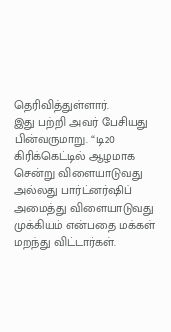தெரிவித்துள்ளார்.
இது பற்றி அவர் பேசியது பின்வருமாறு. “டி20 கிரிக்கெட்டில் ஆழமாக சென்று விளையாடுவது அல்லது பார்ட்னர்ஷிப் அமைத்து விளையாடுவது முக்கியம் என்பதை மக்கள் மறந்து விட்டார்கள்.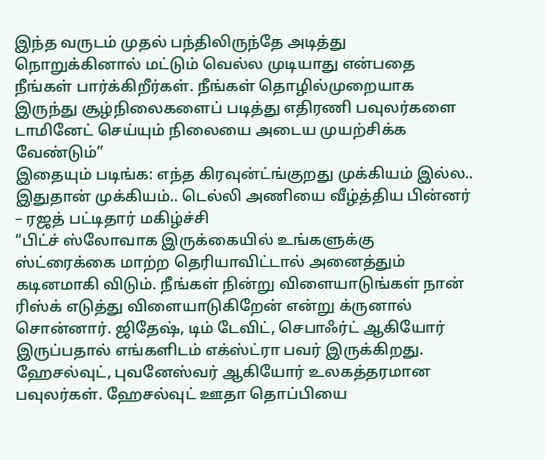இந்த வருடம் முதல் பந்திலிருந்தே அடித்து நொறுக்கினால் மட்டும் வெல்ல முடியாது என்பதை நீங்கள் பார்க்கிறீர்கள். நீங்கள் தொழில்முறையாக இருந்து சூழ்நிலைகளைப் படித்து எதிரணி பவுலர்களை டாமினேட் செய்யும் நிலையை அடைய முயற்சிக்க வேண்டும்”
இதையும் படிங்க: எந்த கிரவுன்ட்ங்குறது முக்கியம் இல்ல.. இதுதான் முக்கியம்.. டெல்லி அணியை வீழ்த்திய பின்னர் – ரஜத் பட்டிதார் மகிழ்ச்சி
“பிட்ச் ஸ்லோவாக இருக்கையில் உங்களுக்கு ஸ்ட்ரைக்கை மாற்ற தெரியாவிட்டால் அனைத்தும் கடினமாகி விடும். நீங்கள் நின்று விளையாடுங்கள் நான் ரிஸ்க் எடுத்து விளையாடுகிறேன் என்று க்ருனால் சொன்னார். ஜிதேஷ், டிம் டேவிட், செபாஃர்ட் ஆகியோர் இருப்பதால் எங்களிடம் எக்ஸ்ட்ரா பவர் இருக்கிறது. ஹேசல்வுட், புவனேஸ்வர் ஆகியோர் உலகத்தரமான பவுலர்கள். ஹேசல்வுட் ஊதா தொப்பியை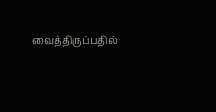வைத்திருப்பதில்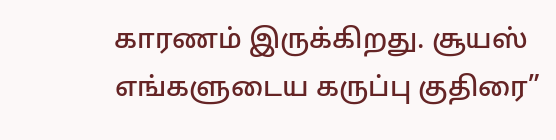காரணம் இருக்கிறது. சூயஸ் எங்களுடைய கருப்பு குதிரை”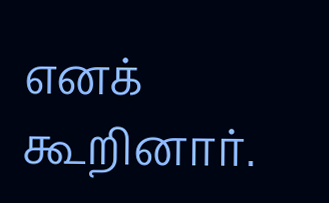எனக் கூறினார்.